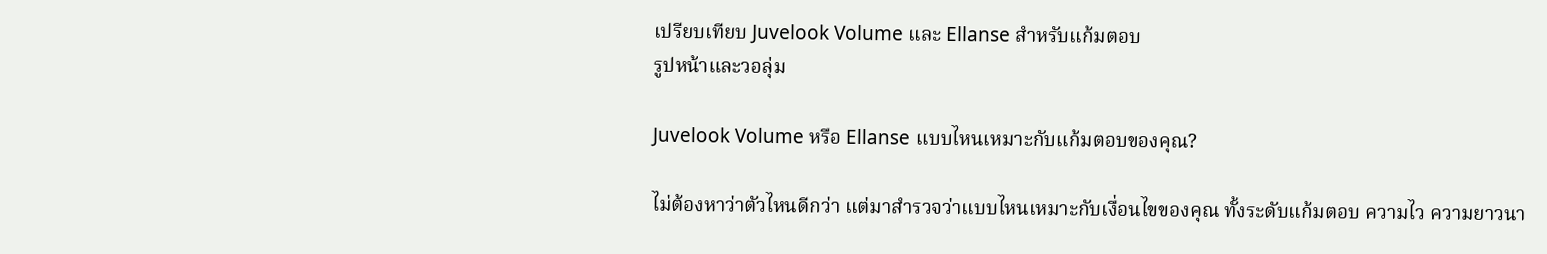เปรียบเทียบ Juvelook Volume และ Ellanse สำหรับแก้มตอบ
รูปหน้าและวอลุ่ม

Juvelook Volume หรือ Ellanse แบบไหนเหมาะกับแก้มตอบของคุณ?

ไม่ต้องหาว่าตัวไหนดีกว่า แต่มาสำรวจว่าแบบไหนเหมาะกับเงื่อนไขของคุณ ทั้งระดับแก้มตอบ ความไว ความยาวนา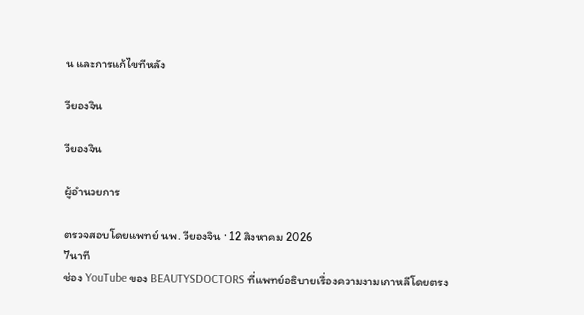น และการแก้ไขทีหลัง

วียองจิน

วียองจิน

ผู้อำนวยการ

ตรวจสอบโดยแพทย์ นพ. วียองจิน · 12 สิงหาคม 2026
7นาที
ช่อง YouTube ของ BEAUTYSDOCTORS ที่แพทย์อธิบายเรื่องความงามเกาหลีโดยตรง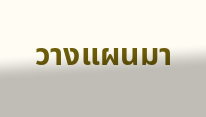วางแผนมา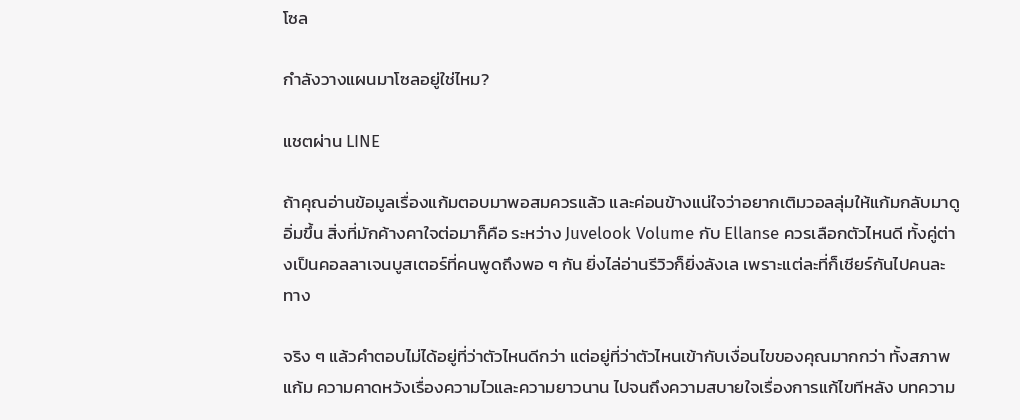โซล

กำลังวางแผนมาโซลอยู่ใช่ไหม?

แชตผ่าน LINE

ถ้าคุณอ่านข้อมูลเรื่องแก้มตอบมาพอสมควรแล้ว และค่อนข้างแน่ใจว่าอยากเติมวอลลุ่มให้แก้มกลับมาดูอิ่มขึ้น สิ่งที่มักค้างคาใจต่อมาก็คือ ระหว่าง Juvelook Volume กับ Ellanse ควรเลือกตัวไหนดี ทั้งคู่ต่างเป็นคอลลาเจนบูสเตอร์ที่คนพูดถึงพอ ๆ กัน ยิ่งไล่อ่านรีวิวก็ยิ่งลังเล เพราะแต่ละที่ก็เชียร์กันไปคนละทาง

จริง ๆ แล้วคำตอบไม่ได้อยู่ที่ว่าตัวไหนดีกว่า แต่อยู่ที่ว่าตัวไหนเข้ากับเงื่อนไขของคุณมากกว่า ทั้งสภาพแก้ม ความคาดหวังเรื่องความไวและความยาวนาน ไปจนถึงความสบายใจเรื่องการแก้ไขทีหลัง บทความ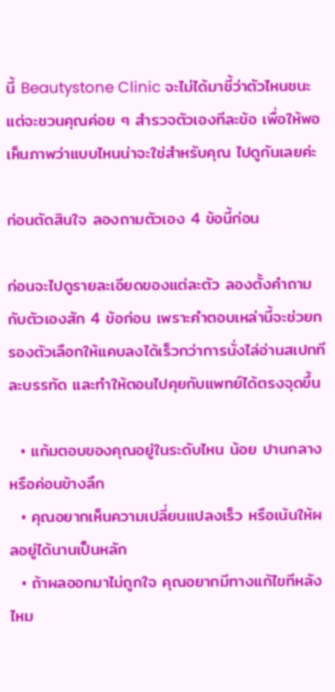นี้ Beautystone Clinic จะไม่ได้มาชี้ว่าตัวไหนชนะ แต่จะชวนคุณค่อย ๆ สำรวจตัวเองทีละข้อ เพื่อให้พอเห็นภาพว่าแบบไหนน่าจะใช่สำหรับคุณ ไปดูกันเลยค่ะ

ก่อนตัดสินใจ ลองถามตัวเอง 4 ข้อนี้ก่อน

ก่อนจะไปดูรายละเอียดของแต่ละตัว ลองตั้งคำถามกับตัวเองสัก 4 ข้อก่อน เพราะคำตอบเหล่านี้จะช่วยกรองตัวเลือกให้แคบลงได้เร็วกว่าการนั่งไล่อ่านสเปกทีละบรรทัด และทำให้ตอนไปคุยกับแพทย์ได้ตรงจุดขึ้น

  • แก้มตอบของคุณอยู่ในระดับไหน น้อย ปานกลาง หรือค่อนข้างลึก
  • คุณอยากเห็นความเปลี่ยนแปลงเร็ว หรือเน้นให้ผลอยู่ได้นานเป็นหลัก
  • ถ้าผลออกมาไม่ถูกใจ คุณอยากมีทางแก้ไขทีหลังไหม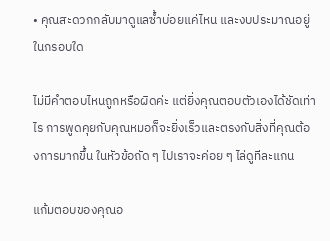• คุณสะดวกกลับมาดูแลซ้ำบ่อยแค่ไหน และงบประมาณอยู่ในกรอบใด

ไม่มีคำตอบไหนถูกหรือผิดค่ะ แต่ยิ่งคุณตอบตัวเองได้ชัดเท่าไร การพูดคุยกับคุณหมอก็จะยิ่งเร็วและตรงกับสิ่งที่คุณต้องการมากขึ้น ในหัวข้อถัด ๆ ไปเราจะค่อย ๆ ไล่ดูทีละแกน

แก้มตอบของคุณอ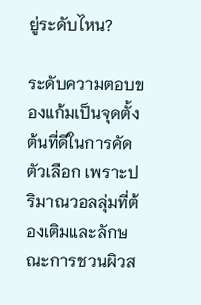ยู่ระดับไหน?

ระดับความตอบของแก้มเป็นจุดตั้งต้นที่ดีในการคัดตัวเลือก เพราะปริมาณวอลลุ่มที่ต้องเติมและลักษณะการชวนผิวส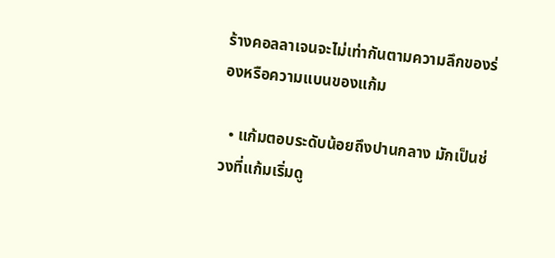ร้างคอลลาเจนจะไม่เท่ากันตามความลึกของร่องหรือความแบนของแก้ม

  • แก้มตอบระดับน้อยถึงปานกลาง มักเป็นช่วงที่แก้มเริ่มดู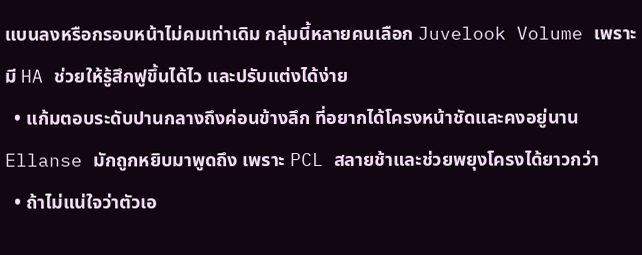แบนลงหรือกรอบหน้าไม่คมเท่าเดิม กลุ่มนี้หลายคนเลือก Juvelook Volume เพราะมี HA ช่วยให้รู้สึกฟูขึ้นได้ไว และปรับแต่งได้ง่าย
  • แก้มตอบระดับปานกลางถึงค่อนข้างลึก ที่อยากได้โครงหน้าชัดและคงอยู่นาน Ellanse มักถูกหยิบมาพูดถึง เพราะ PCL สลายช้าและช่วยพยุงโครงได้ยาวกว่า
  • ถ้าไม่แน่ใจว่าตัวเอ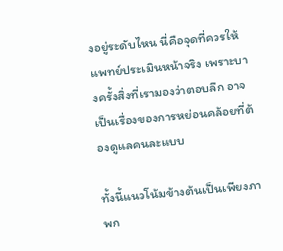งอยู่ระดับไหน นี่คือจุดที่ควรให้แพทย์ประเมินหน้าจริง เพราะบางครั้งสิ่งที่เรามองว่าตอบลึก อาจเป็นเรื่องของการหย่อนคล้อยที่ต้องดูแลคนละแบบ

ทั้งนี้แนวโน้มข้างต้นเป็นเพียงภาพก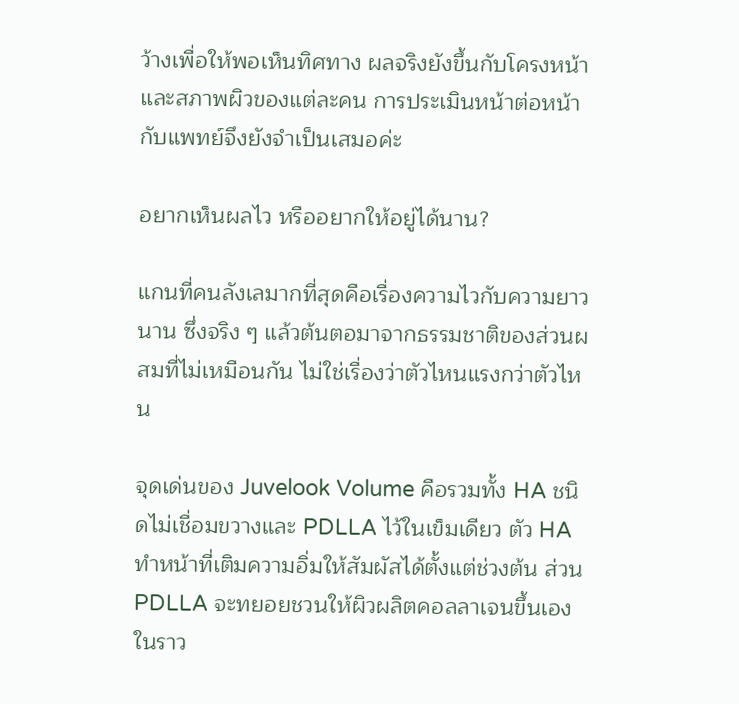ว้างเพื่อให้พอเห็นทิศทาง ผลจริงยังขึ้นกับโครงหน้าและสภาพผิวของแต่ละคน การประเมินหน้าต่อหน้ากับแพทย์จึงยังจำเป็นเสมอค่ะ

อยากเห็นผลไว หรืออยากให้อยู่ได้นาน?

แกนที่คนลังเลมากที่สุดคือเรื่องความไวกับความยาวนาน ซึ่งจริง ๆ แล้วต้นตอมาจากธรรมชาติของส่วนผสมที่ไม่เหมือนกัน ไม่ใช่เรื่องว่าตัวไหนแรงกว่าตัวไหน

จุดเด่นของ Juvelook Volume คือรวมทั้ง HA ชนิดไม่เชื่อมขวางและ PDLLA ไว้ในเข็มเดียว ตัว HA ทำหน้าที่เติมความอิ่มให้สัมผัสได้ตั้งแต่ช่วงต้น ส่วน PDLLA จะทยอยชวนให้ผิวผลิตคอลลาเจนขึ้นเองในราว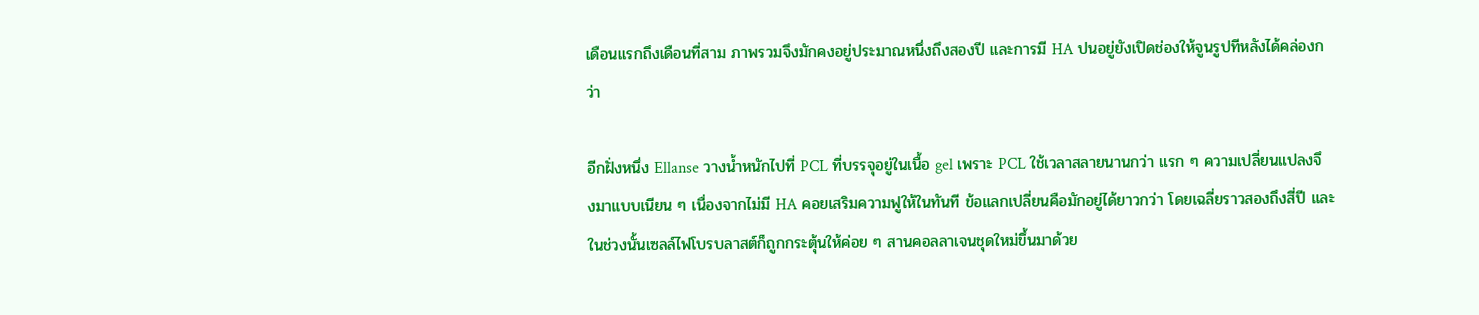เดือนแรกถึงเดือนที่สาม ภาพรวมจึงมักคงอยู่ประมาณหนึ่งถึงสองปี และการมี HA ปนอยู่ยังเปิดช่องให้จูนรูปทีหลังได้คล่องกว่า

อีกฝั่งหนึ่ง Ellanse วางน้ำหนักไปที่ PCL ที่บรรจุอยู่ในเนื้อ gel เพราะ PCL ใช้เวลาสลายนานกว่า แรก ๆ ความเปลี่ยนแปลงจึงมาแบบเนียน ๆ เนื่องจากไม่มี HA คอยเสริมความฟูให้ในทันที ข้อแลกเปลี่ยนคือมักอยู่ได้ยาวกว่า โดยเฉลี่ยราวสองถึงสี่ปี และในช่วงนั้นเซลล์ไฟโบรบลาสต์ก็ถูกกระตุ้นให้ค่อย ๆ สานคอลลาเจนชุดใหม่ขึ้นมาด้วย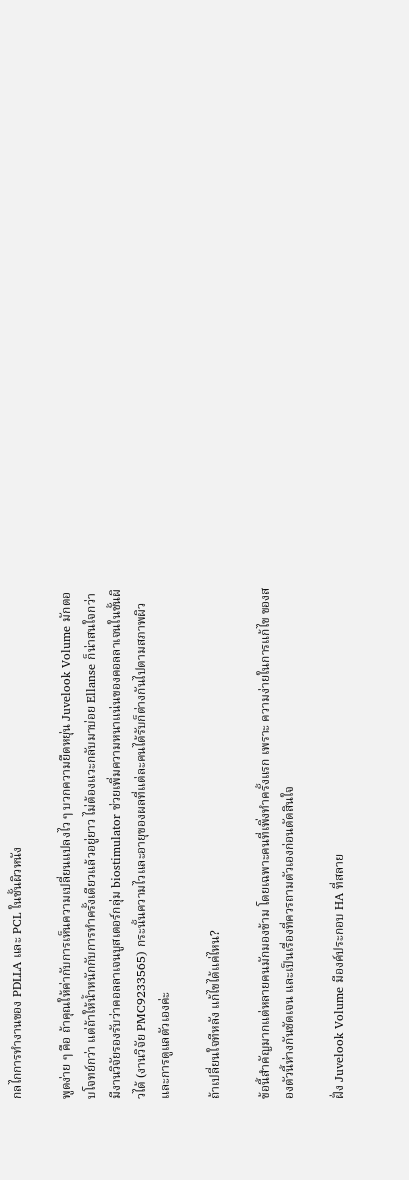กลไกการทำงานของ PDLLA และ PCL ในชั้นผิวหนัง

พูดง่าย ๆ คือ ถ้าคุณให้ค่ากับการเห็นความเปลี่ยนแปลงไว ๆ บวกความยืดหยุ่น Juvelook Volume มักตอบโจทย์กว่า แต่ถ้าให้น้ำหนักกับการทำครั้งเดียวแล้วอยู่ยาว ไม่ต้องแวะกลับมาบ่อย Ellanse ก็น่าสนใจกว่า มีงานวิจัยรองรับว่าคอลลาเจนบูสเตอร์กลุ่ม biostimulator ช่วยเพิ่มความหนาแน่นของคอลลาเจนในชั้นผิวได้ (งานวิจัย PMC9233565) กระนั้นความไวและอายุของผลที่แต่ละคนได้รับก็ต่างกันไปตามสภาพผิวและการดูแลตัวเองค่ะ

ถ้าเปลี่ยนใจทีหลัง แก้ไขได้แค่ไหน?

ข้อนี้สำคัญมากแต่หลายคนมักมองข้าม โดยเฉพาะคนที่เพิ่งทำครั้งแรก เพราะ ความง่ายในการแก้ไข ของสองตัวนี้ห่างกันชัดเจน และเป็นเรื่องที่ควรถามตัวเองก่อนตัดสินใจ

ฝั่ง Juvelook Volume มีองค์ประกอบ HA ที่สลาย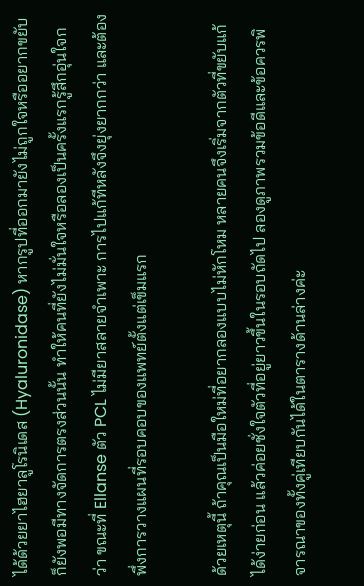ได้ด้วยยาไฮยาลูโรนิเดส (Hyaluronidase) หากรูปที่ออกมายังไม่ถูกใจหรืออยากขยับ ก็ยังพอมีทางจัดการตรงส่วนนั้น ทำให้คนที่ยังไม่มั่นใจหรือลองเป็นครั้งแรกรู้สึกอุ่นใจกว่า ขณะที่ Ellanse ตัว PCL ไม่มียาสลายจำเพาะ การไปแก้ทีหลังจึงยุ่งยากกว่า และต้องพึ่งการวางแผนที่รอบคอบของแพทย์ตั้งแต่เข็มแรก

ด้วยเหตุนี้ ถ้าคุณเป็นมือใหม่ที่อยากลองแบบไม่หักโหม หลายคนจึงเริ่มจากตัวที่ขยับแก้ได้ง่ายก่อน แล้วค่อยชั่งใจตัวที่อยู่ยาวขึ้นในรอบถัดไป ลองดูภาพรวมข้อดีและข้อควรพิจารณาของทั้งคู่เทียบกันได้ในตารางด้านล่างค่ะ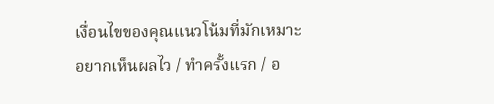เงื่อนไขของคุณแนวโน้มที่มักเหมาะ
อยากเห็นผลไว / ทำครั้งแรก / อ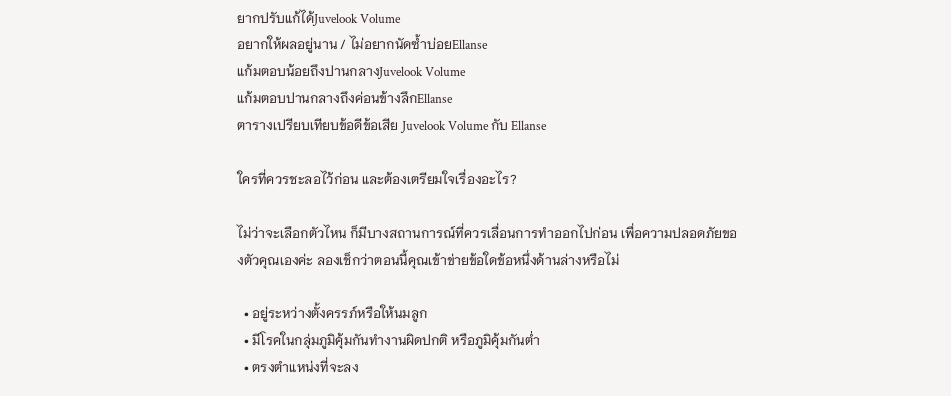ยากปรับแก้ได้Juvelook Volume
อยากให้ผลอยู่นาน / ไม่อยากนัดซ้ำบ่อยEllanse
แก้มตอบน้อยถึงปานกลางJuvelook Volume
แก้มตอบปานกลางถึงค่อนข้างลึกEllanse
ตารางเปรียบเทียบข้อดีข้อเสีย Juvelook Volume กับ Ellanse

ใครที่ควรชะลอไว้ก่อน และต้องเตรียมใจเรื่องอะไร?

ไม่ว่าจะเลือกตัวไหน ก็มีบางสถานการณ์ที่ควรเลื่อนการทำออกไปก่อน เพื่อความปลอดภัยของตัวคุณเองค่ะ ลองเช็กว่าตอนนี้คุณเข้าข่ายข้อใดข้อหนึ่งด้านล่างหรือไม่

  • อยู่ระหว่างตั้งครรภ์หรือให้นมลูก
  • มีโรคในกลุ่มภูมิคุ้มกันทำงานผิดปกติ หรือภูมิคุ้มกันต่ำ
  • ตรงตำแหน่งที่จะลง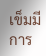เข็มมีการ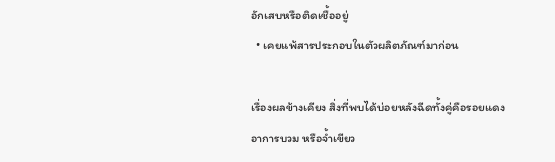อักเสบหรือติดเชื้ออยู่
  • เคยแพ้สารประกอบในตัวผลิตภัณฑ์มาก่อน

เรื่องผลข้างเคียง สิ่งที่พบได้บ่อยหลังฉีดทั้งคู่คือรอยแดง อาการบวม หรือจ้ำเขียว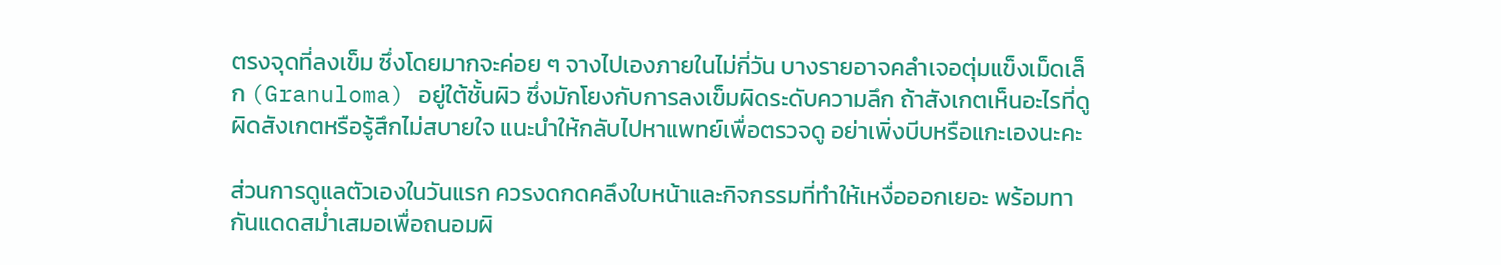ตรงจุดที่ลงเข็ม ซึ่งโดยมากจะค่อย ๆ จางไปเองภายในไม่กี่วัน บางรายอาจคลำเจอตุ่มแข็งเม็ดเล็ก (Granuloma) อยู่ใต้ชั้นผิว ซึ่งมักโยงกับการลงเข็มผิดระดับความลึก ถ้าสังเกตเห็นอะไรที่ดูผิดสังเกตหรือรู้สึกไม่สบายใจ แนะนำให้กลับไปหาแพทย์เพื่อตรวจดู อย่าเพิ่งบีบหรือแกะเองนะคะ

ส่วนการดูแลตัวเองในวันแรก ควรงดกดคลึงใบหน้าและกิจกรรมที่ทำให้เหงื่อออกเยอะ พร้อมทากันแดดสม่ำเสมอเพื่อถนอมผิ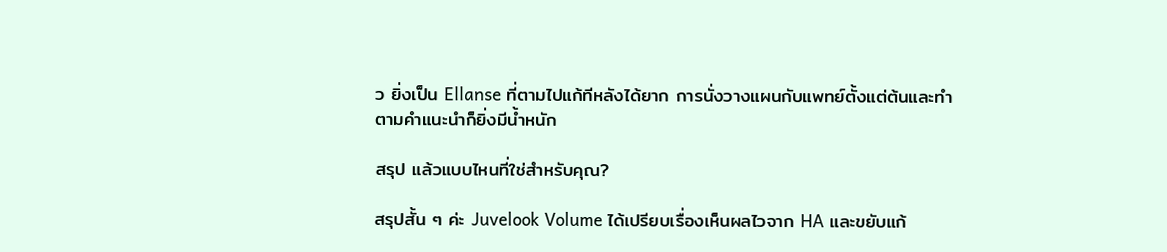ว ยิ่งเป็น Ellanse ที่ตามไปแก้ทีหลังได้ยาก การนั่งวางแผนกับแพทย์ตั้งแต่ต้นและทำตามคำแนะนำก็ยิ่งมีน้ำหนัก

สรุป แล้วแบบไหนที่ใช่สำหรับคุณ?

สรุปสั้น ๆ ค่ะ Juvelook Volume ได้เปรียบเรื่องเห็นผลไวจาก HA และขยับแก้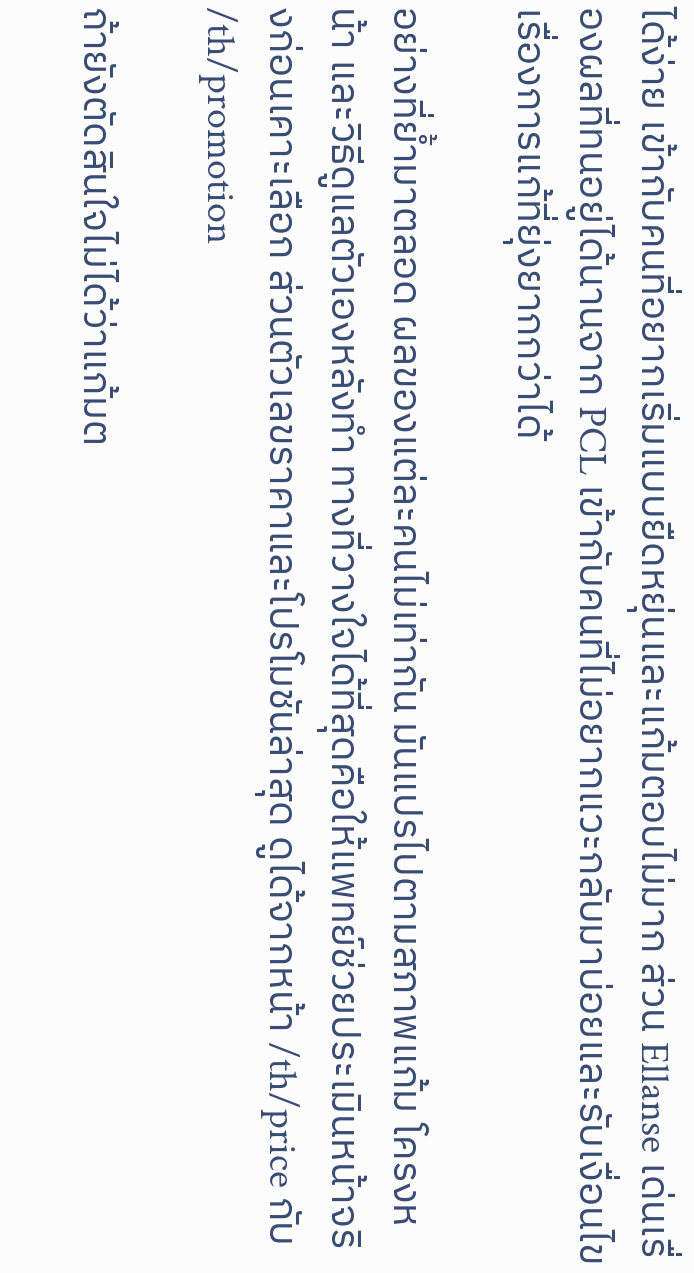ได้ง่าย เข้ากับคนที่อยากเริ่มแบบยืดหยุ่นและแก้มตอบไม่มาก ส่วน Ellanse เด่นเรื่องผลที่ทนอยู่ได้นานจาก PCL เข้ากับคนที่ไม่อยากแวะกลับมาบ่อยและรับเงื่อนไขเรื่องการแก้ที่ยุ่งยากกว่าได้

อย่างที่ย้ำมาตลอด ผลของแต่ละคนไม่เท่ากัน มันแปรไปตามสภาพแก้ม โครงหน้า และวิธีดูแลตัวเองหลังทำ ทางที่วางใจได้ที่สุดคือให้แพทย์ช่วยประเมินหน้าจริงก่อนเคาะเลือก ส่วนตัวเลขราคาและโปรโมชันล่าสุด ดูได้จากหน้า /th/price กับ /th/promotion

ถ้ายังตัดสินใจไม่ได้ว่าแก้มต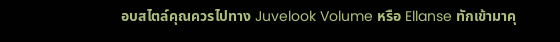อบสไตล์คุณควรไปทาง Juvelook Volume หรือ Ellanse ทักเข้ามาคุ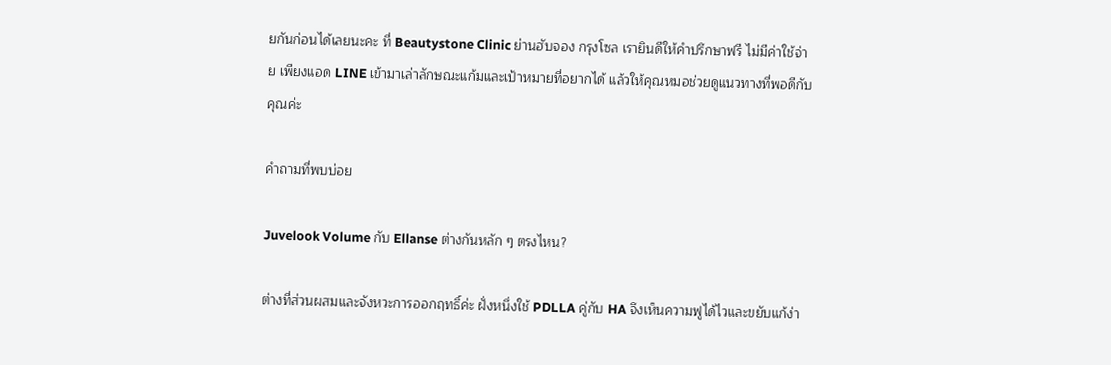ยกันก่อนได้เลยนะคะ ที่ Beautystone Clinic ย่านฮับจอง กรุงโซล เรายินดีให้คำปรึกษาฟรี ไม่มีค่าใช้จ่าย เพียงแอด LINE เข้ามาเล่าลักษณะแก้มและเป้าหมายที่อยากได้ แล้วให้คุณหมอช่วยดูแนวทางที่พอดีกับคุณค่ะ

คำถามที่พบบ่อย

Juvelook Volume กับ Ellanse ต่างกันหลัก ๆ ตรงไหน?

ต่างที่ส่วนผสมและจังหวะการออกฤทธิ์ค่ะ ฝั่งหนึ่งใช้ PDLLA คู่กับ HA จึงเห็นความฟูได้ไวและขยับแก้ง่า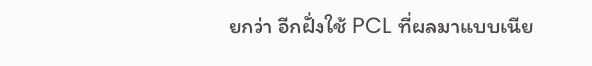ยกว่า อีกฝั่งใช้ PCL ที่ผลมาแบบเนีย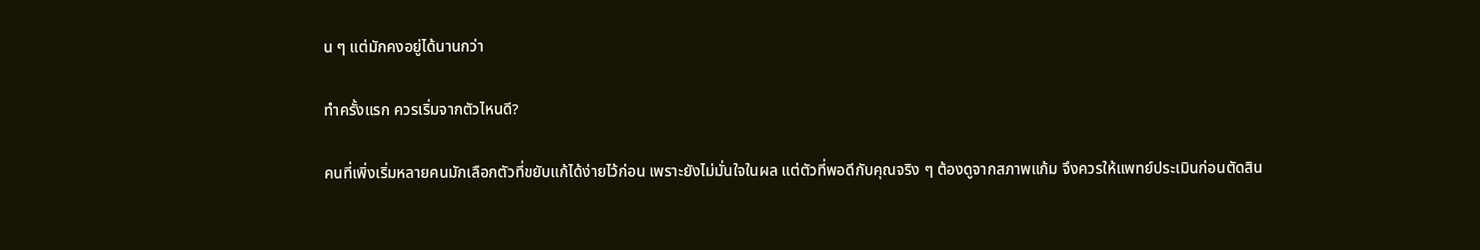น ๆ แต่มักคงอยู่ได้นานกว่า

ทำครั้งแรก ควรเริ่มจากตัวไหนดี?

คนที่เพิ่งเริ่มหลายคนมักเลือกตัวที่ขยับแก้ได้ง่ายไว้ก่อน เพราะยังไม่มั่นใจในผล แต่ตัวที่พอดีกับคุณจริง ๆ ต้องดูจากสภาพแก้ม จึงควรให้แพทย์ประเมินก่อนตัดสิน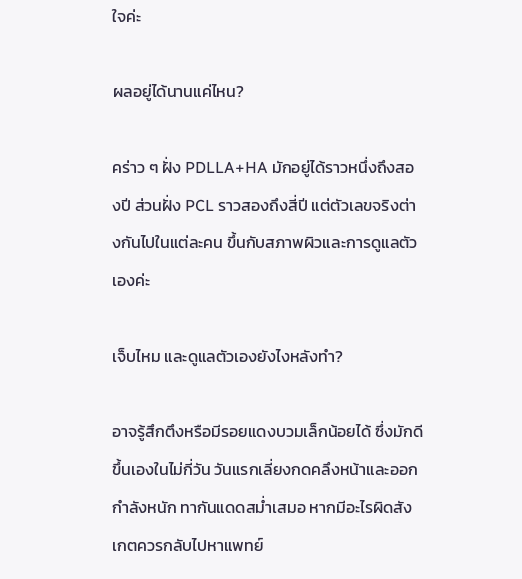ใจค่ะ

ผลอยู่ได้นานแค่ไหน?

คร่าว ๆ ฝั่ง PDLLA+HA มักอยู่ได้ราวหนึ่งถึงสองปี ส่วนฝั่ง PCL ราวสองถึงสี่ปี แต่ตัวเลขจริงต่างกันไปในแต่ละคน ขึ้นกับสภาพผิวและการดูแลตัวเองค่ะ

เจ็บไหม และดูแลตัวเองยังไงหลังทำ?

อาจรู้สึกตึงหรือมีรอยแดงบวมเล็กน้อยได้ ซึ่งมักดีขึ้นเองในไม่กี่วัน วันแรกเลี่ยงกดคลึงหน้าและออกกำลังหนัก ทากันแดดสม่ำเสมอ หากมีอะไรผิดสังเกตควรกลับไปหาแพทย์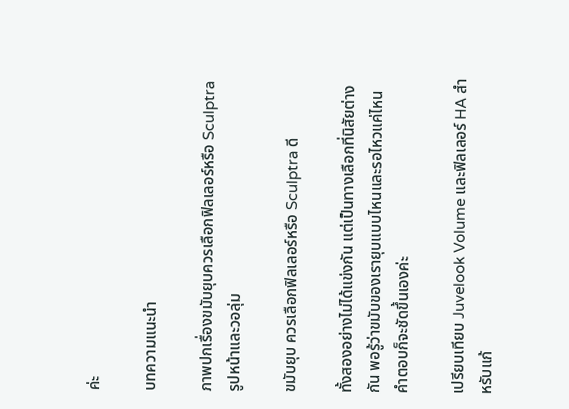ค่ะ

บทความแนะนำ

ภาพปกเรื่องขมับยุบควรเลือกฟิลเลอร์หรือ Sculptraรูปหน้าและวอลุ่ม

ขมับยุบ ควรเลือกฟิลเลอร์หรือ Sculptra ดี

ทั้งสองอย่างไม่ได้แข่งกัน แต่เป็นทางเลือกที่นิสัยต่างกัน พอรู้ว่าขมับของเรายุบแบบไหนและรอไหวแค่ไหน คำตอบก็จะชัดขึ้นเองค่ะ

เปรียบเทียบ Juvelook Volume และฟิลเลอร์ HA สำหรับแก้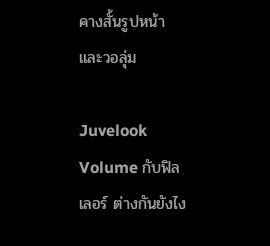คางสั้นรูปหน้าและวอลุ่ม

Juvelook Volume กับฟิลเลอร์ ต่างกันยังไง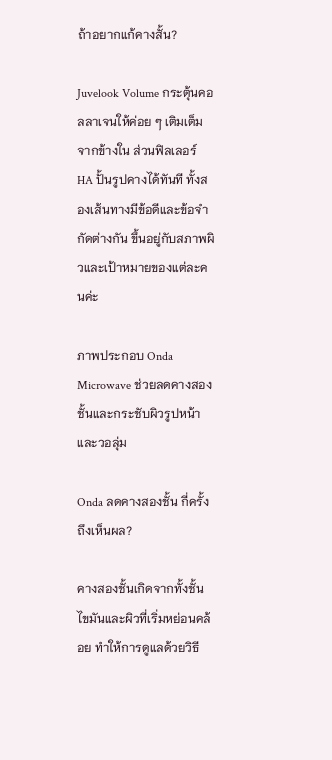ถ้าอยากแก้คางสั้น?

Juvelook Volume กระตุ้นคอลลาเจนให้ค่อย ๆ เติมเต็มจากข้างใน ส่วนฟิลเลอร์ HA ปั้นรูปคางได้ทันที ทั้งสองเส้นทางมีข้อดีและข้อจำกัดต่างกัน ขึ้นอยู่กับสภาพผิวและเป้าหมายของแต่ละคนค่ะ

ภาพประกอบ Onda Microwave ช่วยลดคางสองชั้นและกระชับผิวรูปหน้าและวอลุ่ม

Onda ลดคางสองชั้น กี่ครั้งถึงเห็นผล?

คางสองชั้นเกิดจากทั้งชั้นไขมันและผิวที่เริ่มหย่อนคล้อย ทำให้การดูแลด้วยวิธี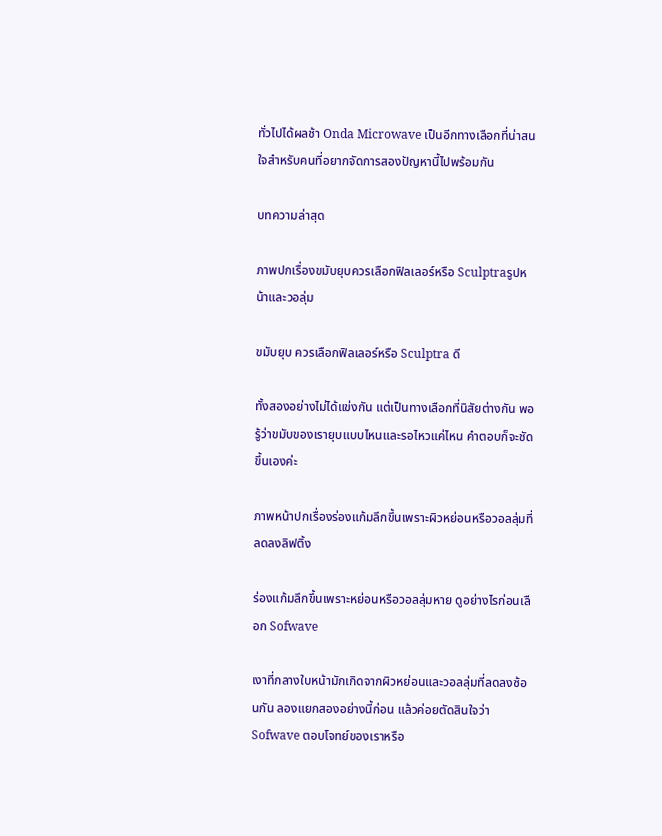ทั่วไปได้ผลช้า Onda Microwave เป็นอีกทางเลือกที่น่าสนใจสำหรับคนที่อยากจัดการสองปัญหานี้ไปพร้อมกัน

บทความล่าสุด

ภาพปกเรื่องขมับยุบควรเลือกฟิลเลอร์หรือ Sculptraรูปหน้าและวอลุ่ม

ขมับยุบ ควรเลือกฟิลเลอร์หรือ Sculptra ดี

ทั้งสองอย่างไม่ได้แข่งกัน แต่เป็นทางเลือกที่นิสัยต่างกัน พอรู้ว่าขมับของเรายุบแบบไหนและรอไหวแค่ไหน คำตอบก็จะชัดขึ้นเองค่ะ

ภาพหน้าปกเรื่องร่องแก้มลึกขึ้นเพราะผิวหย่อนหรือวอลลุ่มที่ลดลงลิฟติ้ง

ร่องแก้มลึกขึ้นเพราะหย่อนหรือวอลลุ่มหาย ดูอย่างไรก่อนเลือก Sofwave

เงาที่กลางใบหน้ามักเกิดจากผิวหย่อนและวอลลุ่มที่ลดลงซ้อนกัน ลองแยกสองอย่างนี้ก่อน แล้วค่อยตัดสินใจว่า Sofwave ตอบโจทย์ของเราหรือ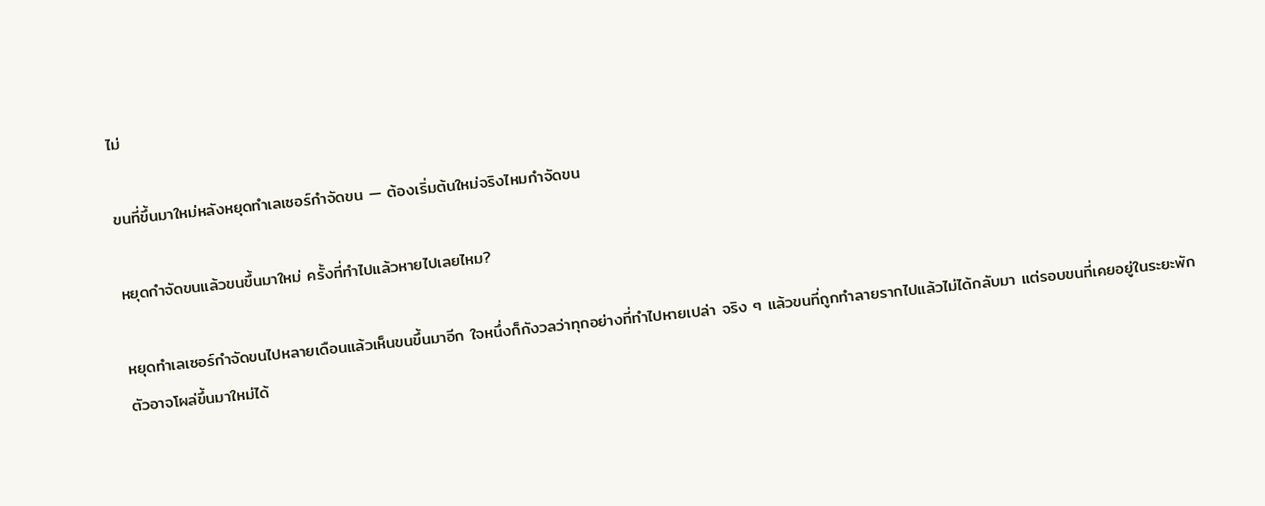ไม่

ขนที่ขึ้นมาใหม่หลังหยุดทำเลเซอร์กำจัดขน — ต้องเริ่มต้นใหม่จริงไหมกำจัดขน

หยุดกำจัดขนแล้วขนขึ้นมาใหม่ ครั้งที่ทำไปแล้วหายไปเลยไหม?

หยุดทำเลเซอร์กำจัดขนไปหลายเดือนแล้วเห็นขนขึ้นมาอีก ใจหนึ่งก็กังวลว่าทุกอย่างที่ทำไปหายเปล่า จริง ๆ แล้วขนที่ถูกทำลายรากไปแล้วไม่ได้กลับมา แต่รอบขนที่เคยอยู่ในระยะพักตัวอาจโผล่ขึ้นมาใหม่ได้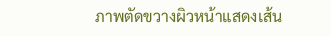ภาพตัดขวางผิวหน้าแสดงเส้น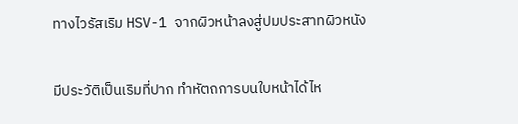ทางไวรัสเริม HSV-1 จากผิวหน้าลงสู่ปมประสาทผิวหนัง

มีประวัติเป็นเริมที่ปาก ทำหัตถการบนใบหน้าได้ไห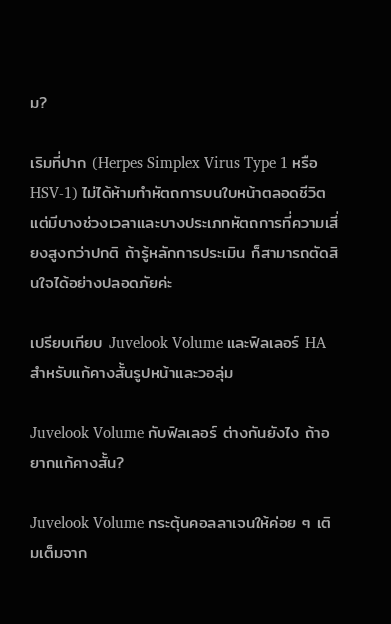ม?

เริมที่ปาก (Herpes Simplex Virus Type 1 หรือ HSV-1) ไม่ได้ห้ามทำหัตถการบนใบหน้าตลอดชีวิต แต่มีบางช่วงเวลาและบางประเภทหัตถการที่ความเสี่ยงสูงกว่าปกติ ถ้ารู้หลักการประเมิน ก็สามารถตัดสินใจได้อย่างปลอดภัยค่ะ

เปรียบเทียบ Juvelook Volume และฟิลเลอร์ HA สำหรับแก้คางสั้นรูปหน้าและวอลุ่ม

Juvelook Volume กับฟิลเลอร์ ต่างกันยังไง ถ้าอยากแก้คางสั้น?

Juvelook Volume กระตุ้นคอลลาเจนให้ค่อย ๆ เติมเต็มจาก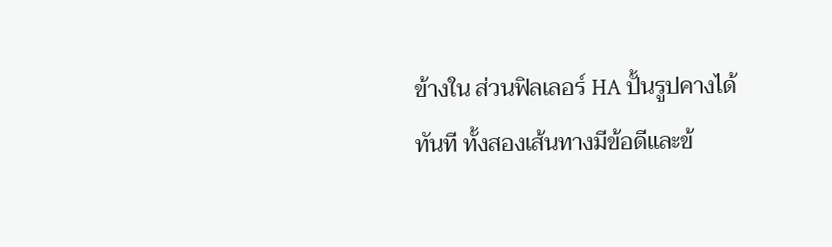ข้างใน ส่วนฟิลเลอร์ HA ปั้นรูปคางได้ทันที ทั้งสองเส้นทางมีข้อดีและข้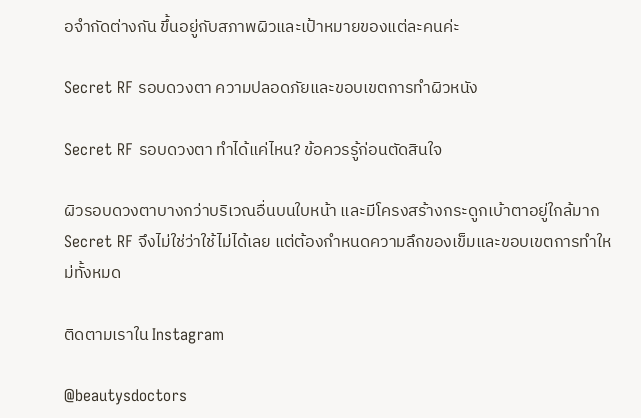อจำกัดต่างกัน ขึ้นอยู่กับสภาพผิวและเป้าหมายของแต่ละคนค่ะ

Secret RF รอบดวงตา ความปลอดภัยและขอบเขตการทำผิวหนัง

Secret RF รอบดวงตา ทำได้แค่ไหน? ข้อควรรู้ก่อนตัดสินใจ

ผิวรอบดวงตาบางกว่าบริเวณอื่นบนใบหน้า และมีโครงสร้างกระดูกเบ้าตาอยู่ใกล้มาก Secret RF จึงไม่ใช่ว่าใช้ไม่ได้เลย แต่ต้องกำหนดความลึกของเข็มและขอบเขตการทำใหม่ทั้งหมด

ติดตามเราใน Instagram

@beautysdoctors